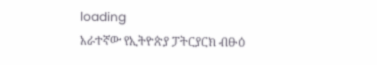loading
አራተኛው የኢትዮጵያ ፓትርያርክ ብፁዕ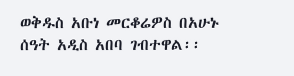ወቅዱስ አቡነ መርቆሬዎስ በአሁኑ ሰዓት አዲስ አበባ ገብተዋል፡፡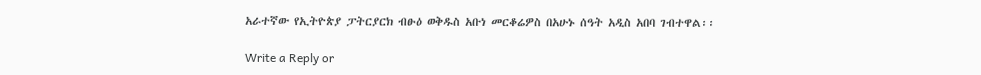አራተኛው የኢትዮጵያ ፓትርያርክ ብፁዕ ወቅዱስ አቡነ መርቆሬዎስ በአሁኑ ሰዓት አዲስ አበባ ገብተዋል፡፡

Write a Reply or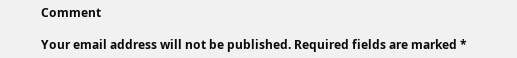Comment

Your email address will not be published. Required fields are marked *